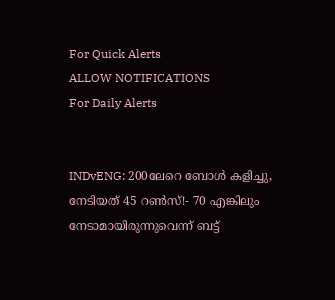For Quick Alerts
ALLOW NOTIFICATIONS
For Daily Alerts


INDvENG: 200ലേറെ ബോള്‍ കളിച്ചു, നേടിയത് 45 റണ്‍സ്!- 70 എങ്കിലും നേടാമായിരുന്നുവെന്ന് ബട്ട്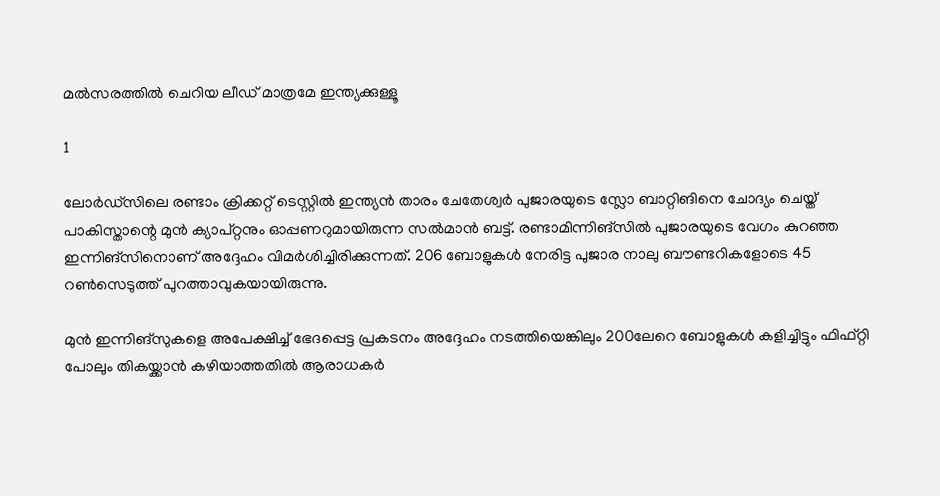മല്‍സരത്തില്‍ ചെറിയ ലീഡ് മാത്രമേ ഇന്ത്യക്കുള്ളൂ

1

ലോര്‍ഡ്‌സിലെ രണ്ടാം ക്രിക്കറ്റ് ടെസ്റ്റില്‍ ഇന്ത്യന്‍ താരം ചേതേശ്വര്‍ പുജാരയുടെ സ്ലോ ബാറ്റിങിനെ ചോദ്യം ചെയ്ത് പാകിസ്താന്റെ മുന്‍ ക്യാപ്റ്റനും ഓപ്പണറുമായിരുന്ന സല്‍മാന്‍ ബട്ട്. രണ്ടാമിന്നിങ്‌സില്‍ പുജാരയുടെ വേഗം കുറഞ്ഞ ഇന്നിങ്‌സിനൊണ് അദ്ദേഹം വിമര്‍ശിച്ചിരിക്കുന്നത്. 206 ബോളുകള്‍ നേരിട്ട പുജാര നാലു ബൗണ്ടറികളോടെ 45 റണ്‍സെടുത്ത് പുറത്താവുകയായിരുന്നു.

മുന്‍ ഇന്നിങ്‌സുകളെ അപേക്ഷിച്ച് ഭേദപ്പെട്ട പ്രകടനം അദ്ദേഹം നടത്തിയെങ്കിലും 200ലേറെ ബോളുകള്‍ കളിച്ചിട്ടും ഫിഫ്റ്റി പോലും തികയ്ക്കാന്‍ കഴിയാത്തതില്‍ ആരാധകര്‍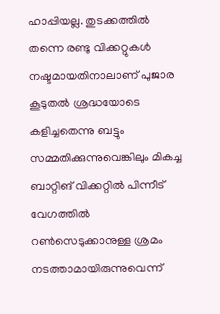ഹാപ്പിയല്ല. തുടക്കത്തില്‍ തന്നെ രണ്ടു വിക്കറ്റുകള്‍ നഷ്ടമായതിനാലാണ് പുജാര കൂടുതല്‍ ശ്രദ്ധയോടെ കളിച്ചതെന്നു ബട്ടും സമ്മതിക്കുന്നുവെങ്കിലും മികച്ച ബാറ്റിങ് വിക്കറ്റില്‍ പിന്നീട് വേഗത്തില്‍ റണ്‍സെടുക്കാനുള്ള ശ്രമം നടത്താമായിരുന്നുവെന്ന്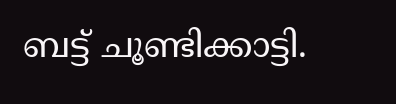ബട്ട് ചൂണ്ടിക്കാട്ടി.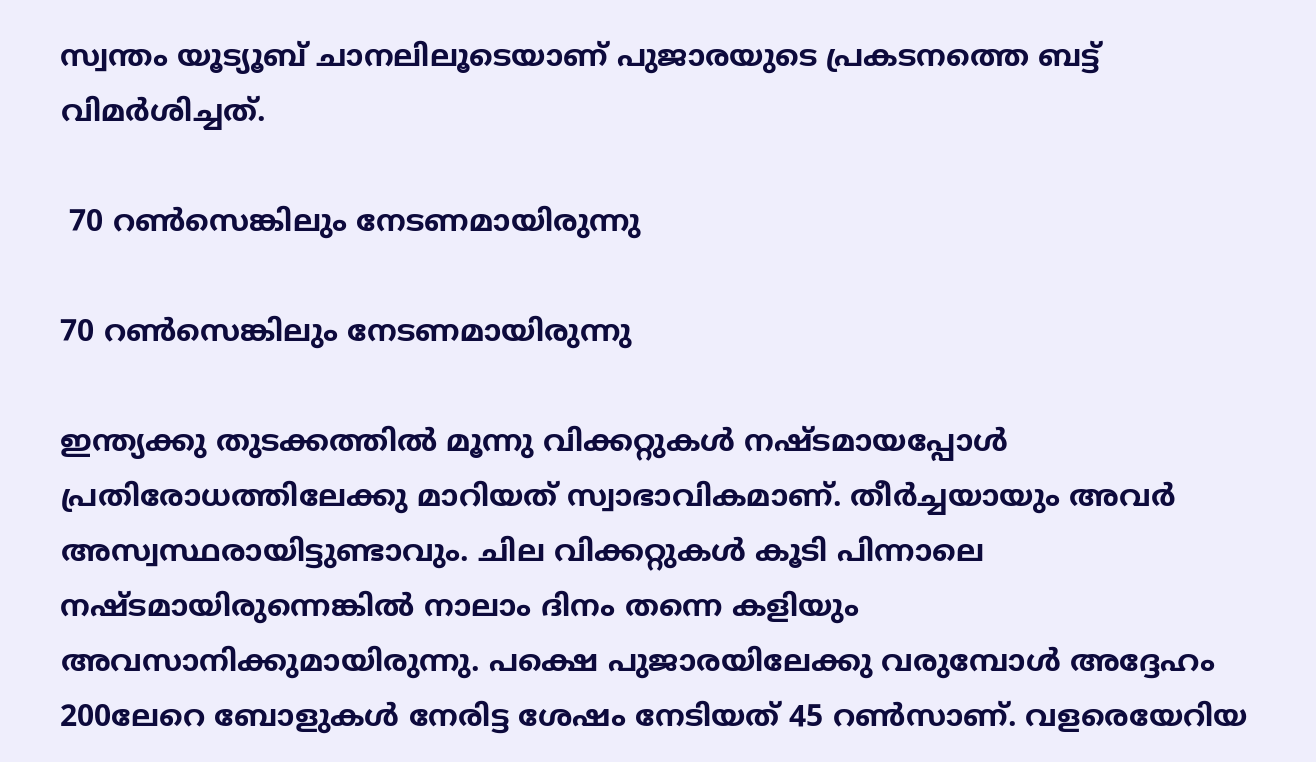സ്വന്തം യൂട്യൂബ് ചാനലിലൂടെയാണ് പുജാരയുടെ പ്രകടനത്തെ ബട്ട് വിമര്‍ശിച്ചത്.

 70 റണ്‍സെങ്കിലും നേടണമായിരുന്നു

70 റണ്‍സെങ്കിലും നേടണമായിരുന്നു

ഇന്ത്യക്കു തുടക്കത്തില്‍ മൂന്നു വിക്കറ്റുകള്‍ നഷ്ടമായപ്പോള്‍ പ്രതിരോധത്തിലേക്കു മാറിയത് സ്വാഭാവികമാണ്. തീര്‍ച്ചയായും അവര്‍ അസ്വസ്ഥരായിട്ടുണ്ടാവും. ചില വിക്കറ്റുകള്‍ കൂടി പിന്നാലെ നഷ്ടമായിരുന്നെങ്കില്‍ നാലാം ദിനം തന്നെ കളിയും അവസാനിക്കുമായിരുന്നു. പക്ഷെ പുജാരയിലേക്കു വരുമ്പോള്‍ അദ്ദേഹം 200ലേറെ ബോളുകള്‍ നേരിട്ട ശേഷം നേടിയത് 45 റണ്‍സാണ്. വളരെയേറിയ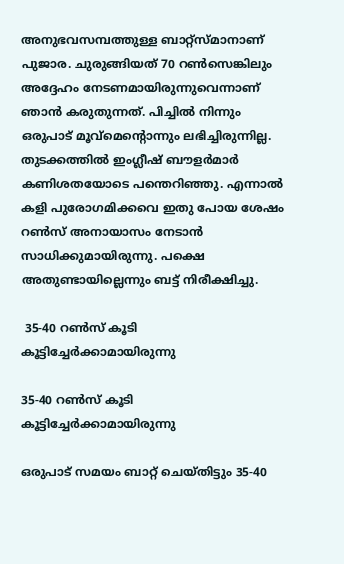അനുഭവസമ്പത്തുള്ള ബാറ്റ്‌സ്മാനാണ് പുജാര. ചുരുങ്ങിയത് 70 റണ്‍സെങ്കിലും അദ്ദേഹം നേടണമായിരുന്നുവെന്നാണ് ഞാന്‍ കരുതുന്നത്. പിച്ചില്‍ നിന്നും ഒരുപാട് മൂവ്‌മെന്റൊന്നും ലഭിച്ചിരുന്നില്ല. തുടക്കത്തില്‍ ഇംഗ്ലീഷ് ബൗളര്‍മാര്‍ കണിശതയോടെ പന്തെറിഞ്ഞു. എന്നാല്‍ കളി പുരോഗമിക്കവെ ഇതു പോയ ശേഷം റണ്‍സ് അനായാസം നേടാന്‍ സാധിക്കുമായിരുന്നു. പക്ഷെ അതുണ്ടായില്ലെന്നും ബട്ട് നിരീക്ഷിച്ചു.

 35-40 റണ്‍സ് കൂടി കൂട്ടിച്ചേര്‍ക്കാമായിരുന്നു

35-40 റണ്‍സ് കൂടി കൂട്ടിച്ചേര്‍ക്കാമായിരുന്നു

ഒരുപാട് സമയം ബാറ്റ് ചെയ്തിട്ടും 35-40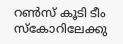റണ്‍സ് കൂടി ടീം സ്‌കോറിലേക്കു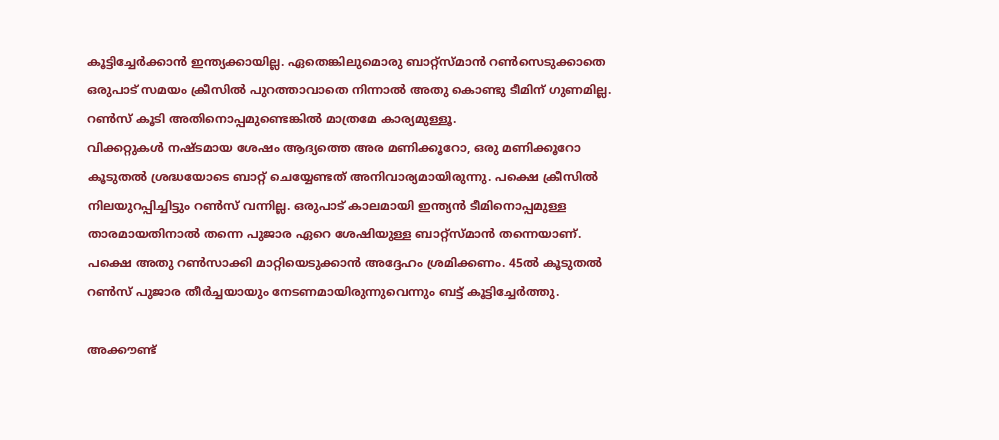കൂട്ടിച്ചേര്‍ക്കാന്‍ ഇന്ത്യക്കായില്ല. ഏതെങ്കിലുമൊരു ബാറ്റ്‌സ്മാന്‍ റണ്‍സെടുക്കാതെ ഒരുപാട് സമയം ക്രീസില്‍ പുറത്താവാതെ നിന്നാല്‍ അതു കൊണ്ടു ടീമിന് ഗുണമില്ല. റണ്‍സ് കൂടി അതിനൊപ്പമുണ്ടെങ്കില്‍ മാത്രമേ കാര്യമുള്ളൂ.
വിക്കറ്റുകള്‍ നഷ്ടമായ ശേഷം ആദ്യത്തെ അര മണിക്കൂറോ, ഒരു മണിക്കൂറോ കൂടുതല്‍ ശ്രദ്ധയോടെ ബാറ്റ് ചെയ്യേണ്ടത് അനിവാര്യമായിരുന്നു. പക്ഷെ ക്രീസില്‍ നിലയുറപ്പിച്ചിട്ടും റണ്‍സ് വന്നില്ല. ഒരുപാട് കാലമായി ഇന്ത്യന്‍ ടീമിനൊപ്പമുള്ള താരമായതിനാല്‍ തന്നെ പുജാര ഏറെ ശേഷിയുള്ള ബാറ്റ്‌സ്മാന്‍ തന്നെയാണ്. പക്ഷെ അതു റണ്‍സാക്കി മാറ്റിയെടുക്കാന്‍ അദ്ദേഹം ശ്രമിക്കണം. 45ല്‍ കൂടുതല്‍ റണ്‍സ് പുജാര തീര്‍ച്ചയായും നേടണമായിരുന്നുവെന്നും ബട്ട് കൂട്ടിച്ചേര്‍ത്തു.

അക്കൗണ്ട്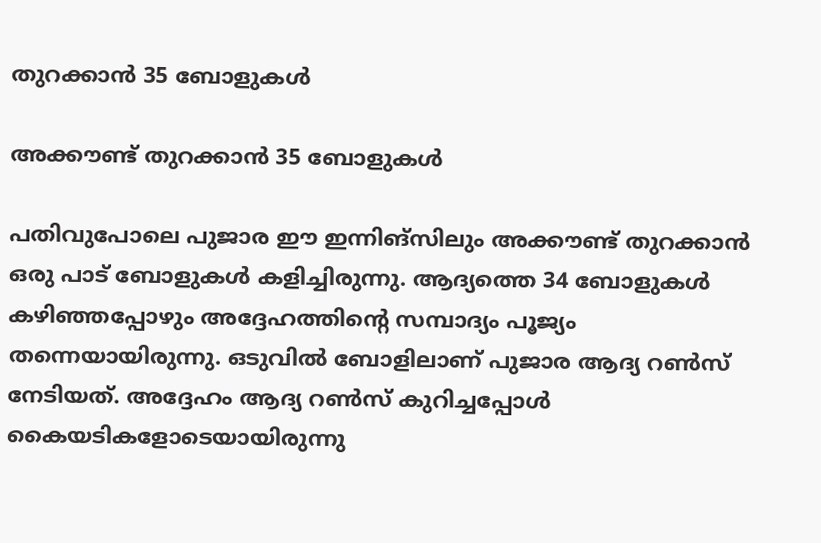തുറക്കാന്‍ 35 ബോളുകള്‍

അക്കൗണ്ട് തുറക്കാന്‍ 35 ബോളുകള്‍

പതിവുപോലെ പുജാര ഈ ഇന്നിങ്‌സിലും അക്കൗണ്ട് തുറക്കാന്‍ ഒരു പാട് ബോളുകള്‍ കളിച്ചിരുന്നു. ആദ്യത്തെ 34 ബോളുകള്‍ കഴിഞ്ഞപ്പോഴും അദ്ദേഹത്തിന്റെ സമ്പാദ്യം പൂജ്യം തന്നെയായിരുന്നു. ഒടുവില്‍ ബോളിലാണ് പുജാര ആദ്യ റണ്‍സ് നേടിയത്. അദ്ദേഹം ആദ്യ റണ്‍സ് കുറിച്ചപ്പോള്‍ കൈയടികളോടെയായിരുന്നു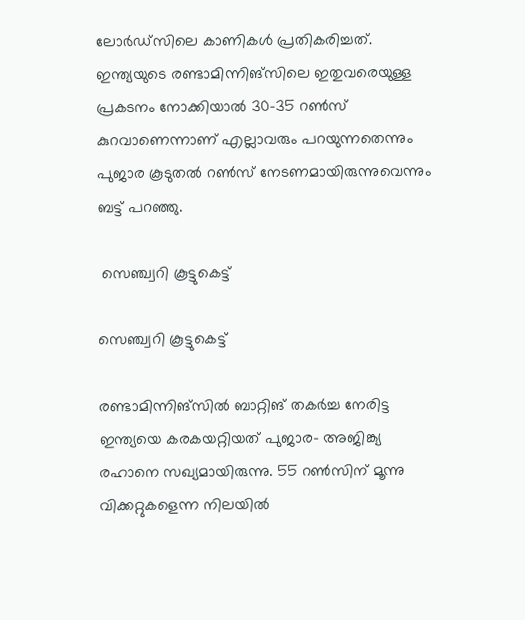ലോര്‍ഡ്‌സിലെ കാണികള്‍ പ്രതികരിച്ചത്.
ഇന്ത്യയുടെ രണ്ടാമിന്നിങ്‌സിലെ ഇതുവരെയുള്ള പ്രകടനം നോക്കിയാല്‍ 30-35 റണ്‍സ് കുറവാണെന്നാണ് എല്ലാവരും പറയുന്നതെന്നും പുജാര കൂടുതല്‍ റണ്‍സ് നേടണമായിരുന്നുവെന്നും ബട്ട് പറഞ്ഞു.

 സെഞ്ച്വറി കൂട്ടുകെട്ട്

സെഞ്ച്വറി കൂട്ടുകെട്ട്

രണ്ടാമിന്നിങ്‌സില്‍ ബാറ്റിങ് തകര്‍ച്ച നേരിട്ട ഇന്ത്യയെ കരകയറ്റിയത് പുജാര- അജിങ്ക്യ രഹാനെ സഖ്യമായിരുന്നു. 55 റണ്‍സിന് മൂന്നു വിക്കറ്റുകളെന്ന നിലയില്‍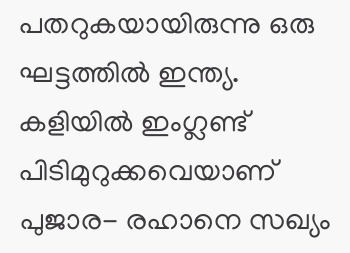പതറുകയായിരുന്നു ഒരു ഘട്ടത്തില്‍ ഇന്ത്യ. കളിയില്‍ ഇംഗ്ലണ്ട് പിടിമുറുക്കവെയാണ് പുജാര- രഹാനെ സഖ്യം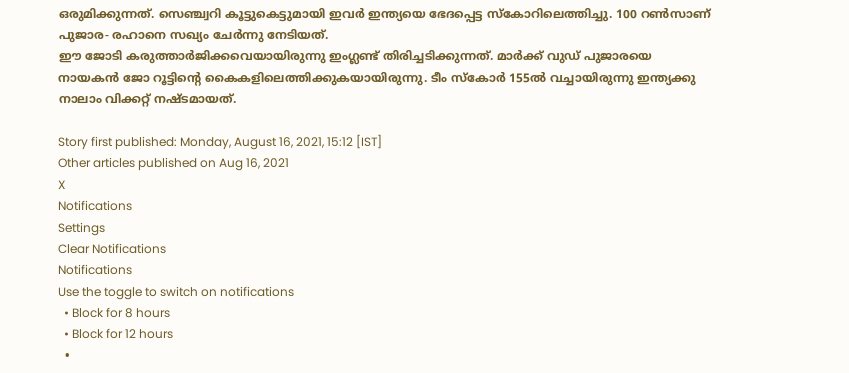ഒരുമിക്കുന്നത്. സെഞ്ച്വറി കൂട്ടുകെട്ടുമായി ഇവര്‍ ഇന്ത്യയെ ഭേദപ്പെട്ട സ്‌കോറിലെത്തിച്ചു. 100 റണ്‍സാണ് പുജാര- രഹാനെ സഖ്യം ചേര്‍ന്നു നേടിയത്.
ഈ ജോടി കരുത്താര്‍ജിക്കവെയായിരുന്നു ഇംഗ്ലണ്ട് തിരിച്ചടിക്കുന്നത്. മാര്‍ക്ക് വുഡ് പുജാരയെ നായകന്‍ ജോ റൂട്ടിന്റെ കൈകളിലെത്തിക്കുകയായിരുന്നു. ടീം സ്‌കോര്‍ 155ല്‍ വച്ചായിരുന്നു ഇന്ത്യക്കു നാലാം വിക്കറ്റ് നഷ്ടമായത്.

Story first published: Monday, August 16, 2021, 15:12 [IST]
Other articles published on Aug 16, 2021
X
Notifications
Settings
Clear Notifications
Notifications
Use the toggle to switch on notifications
  • Block for 8 hours
  • Block for 12 hours
  •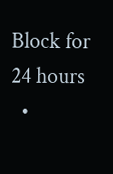Block for 24 hours
  •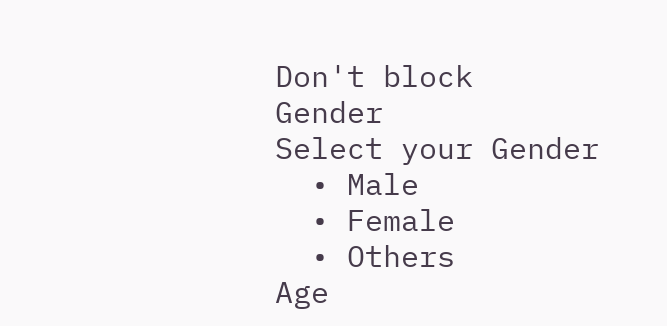Don't block
Gender
Select your Gender
  • Male
  • Female
  • Others
Age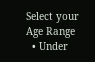Select your Age Range
  • Under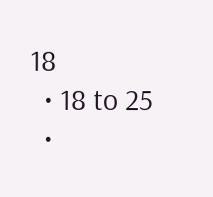18
  • 18 to 25
  •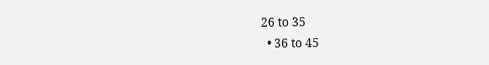26 to 35
  • 36 to 45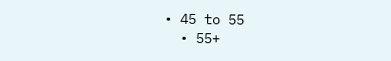• 45 to 55
  • 55+